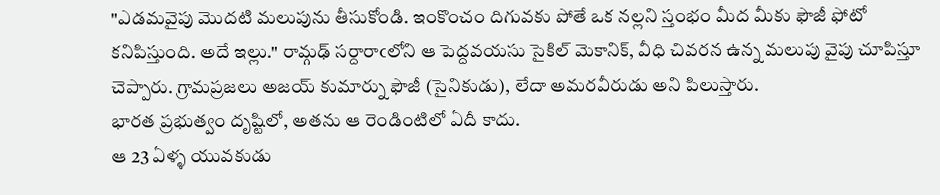"ఎడమవైపు మొదటి మలుపును తీసుకోండి. ఇంకొంచం దిగువకు పోతే ఒక నల్లని స్తంభం మీద మీకు ఫౌజీ ఫోటో కనిపిస్తుంది. అదే ఇల్లు." రామ్గఢ్ సర్దారాఁలోని ఆ పెద్దవయసు సైకిల్ మెకానిక్, వీధి చివరన ఉన్న మలుపు వైపు చూపిస్తూ చెప్పారు. గ్రామప్రజలు అజయ్ కుమార్ను ఫౌజీ (సైనికుడు), లేదా అమరవీరుడు అని పిలుస్తారు.
భారత ప్రభుత్వం దృష్టిలో, అతను ఆ రెండింటిలో ఏదీ కాదు.
ఆ 23 ఏళ్ళ యువకుడు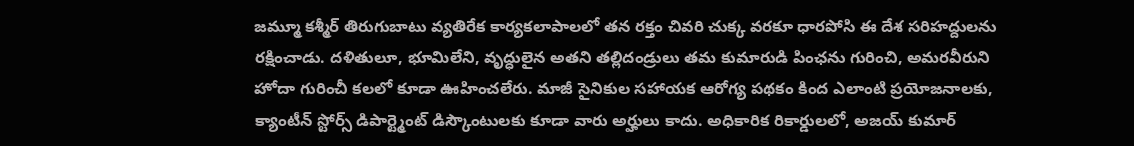జమ్మూ కశ్మీర్ తిరుగుబాటు వ్యతిరేక కార్యకలాపాలలో తన రక్తం చివరి చుక్క వరకూ ధారపోసి ఈ దేశ సరిహద్దులను రక్షించాడు. దళితులూ, భూమిలేని, వృద్ధులైన అతని తల్లిదండ్రులు తమ కుమారుడి పింఛను గురించి, అమరవీరుని హోదా గురించీ కలలో కూడా ఊహించలేరు. మాజీ సైనికుల సహాయక ఆరోగ్య పథకం కింద ఎలాంటి ప్రయోజనాలకు, క్యాంటీన్ స్టోర్స్ డిపార్ట్మెంట్ డిస్కౌంటులకు కూడా వారు అర్హులు కాదు. అధికారిక రికార్డులలో, అజయ్ కుమార్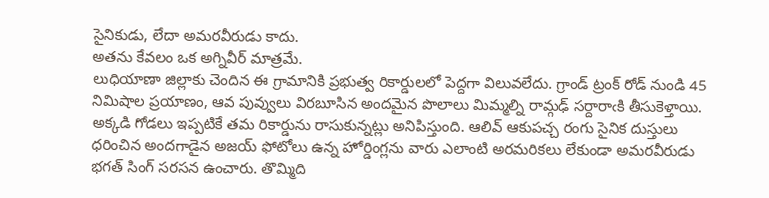సైనికుడు, లేదా అమరవీరుడు కాదు.
అతను కేవలం ఒక అగ్నివీర్ మాత్రమే.
లుధియాణా జిల్లాకు చెందిన ఈ గ్రామానికి ప్రభుత్వ రికార్డులలో పెద్దగా విలువలేదు. గ్రాండ్ ట్రంక్ రోడ్ నుండి 45 నిమిషాల ప్రయాణం, ఆవ పువ్వులు విరబూసిన అందమైన పొలాలు మిమ్మల్ని రామ్గఢ్ సర్దారాఁకి తీసుకెళ్తాయి. అక్కడి గోడలు ఇప్పటికే తమ రికార్డును రాసుకున్నట్లు అనిపిస్తుంది. ఆలివ్ ఆకుపచ్చ రంగు సైనిక దుస్తులు ధరించిన అందగాడైన అజయ్ ఫోటోలు ఉన్న హోర్డింగ్లను వారు ఎలాంటి అరమరికలు లేకుండా అమరవీరుడు భగత్ సింగ్ సరసన ఉంచారు. తొమ్మిది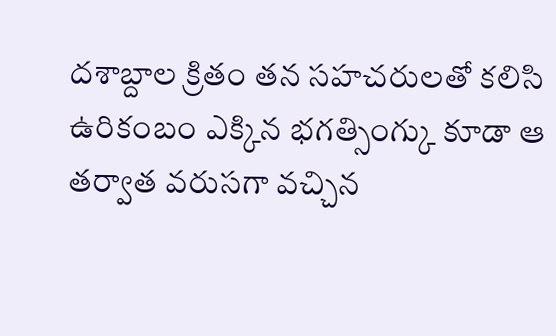దశాబ్దాల క్రితం తన సహచరులతో కలిసి ఉరికంబం ఎక్కిన భగత్సింగ్కు కూడా ఆ తర్వాత వరుసగా వచ్చిన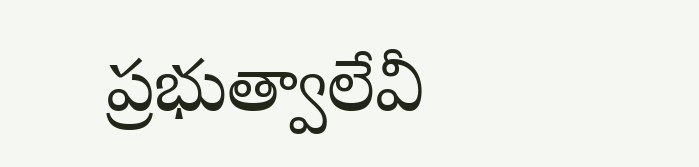ప్రభుత్వాలేవీ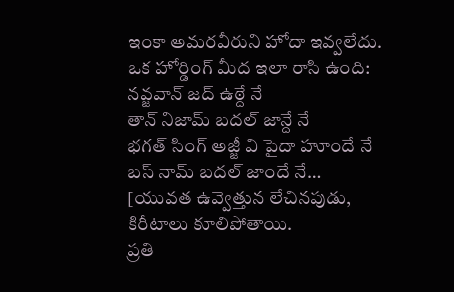ఇంకా అమరవీరుని హోదా ఇవ్వలేదు.
ఒక హోర్డింగ్ మీద ఇలా రాసి ఉంది:
నవ్జవాన్ జద్ ఉఠ్దే నే
తాన్ నిజామ్ బదల్ జాన్దే నే
భగత్ సింగ్ అజ్జీ వి పైదా హూందే నే
బస్ నామ్ బదల్ జాందే నే…
[యువత ఉవ్వెత్తున లేచినపుడు,
కిరీటాలు కూలిపోతాయి.
ప్రతి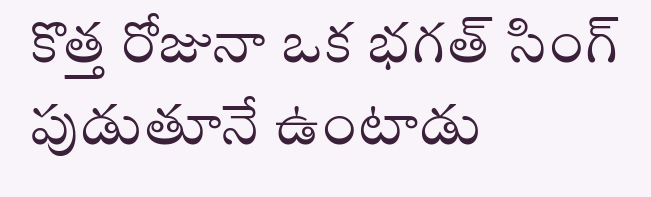కొత్త రోజునా ఒక భగత్ సింగ్ పుడుతూనే ఉంటాడు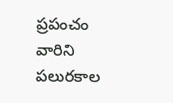ప్రపంచం వారిని పలురకాల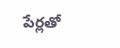పేర్లతో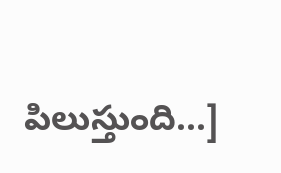పిలుస్తుంది...]